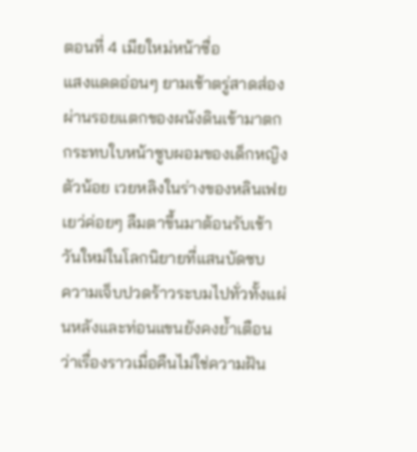ตอนที่ 4 เมียใหม่หน้าซื่อ
แสงแดดอ่อนๆ ยามเช้าตรู่สาดส่องผ่านรอยแตกของผนังดินเข้ามาตกกระทบใบหน้าซูบผอมของเด็กหญิงตัวน้อย เวยหลิงในร่างของหลินเฟยเยว่ค่อยๆ ลืมตาขึ้นมาต้อนรับเช้าวันใหม่ในโลกนิยายที่แสนบัดซบ
ความเจ็บปวดร้าวระบมไปทั่วทั้งแผ่นหลังและท่อนแขนยังคงย้ำเตือนว่าเรื่องราวเมื่อคืนไม่ใช่ความฝัน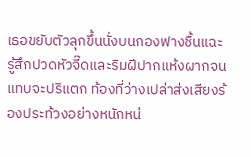เธอขยับตัวลุกขึ้นนั่งบนกองฟางชื้นแฉะ รู้สึกปวดหัวจี๊ดและริมฝีปากแห้งผากจนแทบจะปริแตก ท้องที่ว่างเปล่าส่งเสียงร้องประท้วงอย่างหนักหน่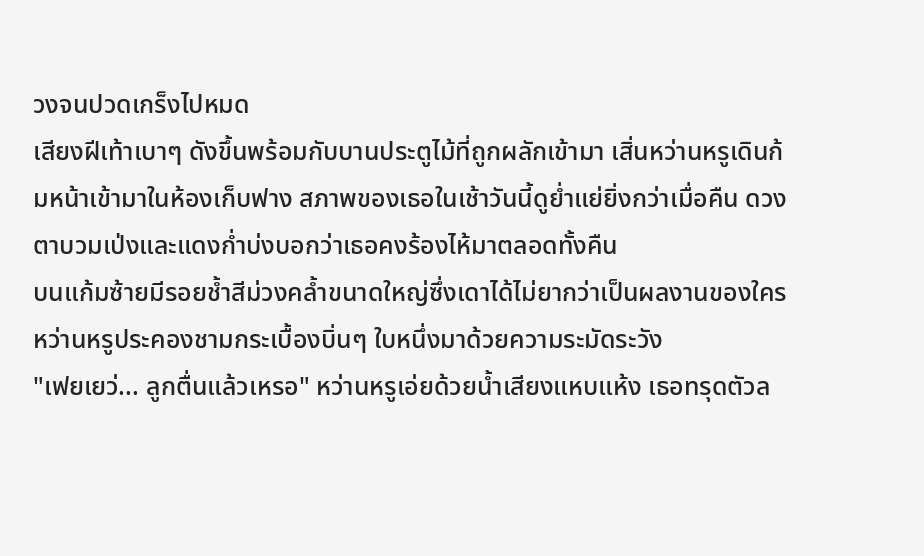วงจนปวดเกร็งไปหมด
เสียงฝีเท้าเบาๆ ดังขึ้นพร้อมกับบานประตูไม้ที่ถูกผลักเข้ามา เสิ่นหว่านหรูเดินก้มหน้าเข้ามาในห้องเก็บฟาง สภาพของเธอในเช้าวันนี้ดูย่ำแย่ยิ่งกว่าเมื่อคืน ดวงตาบวมเป่งและแดงก่ำบ่งบอกว่าเธอคงร้องไห้มาตลอดทั้งคืน
บนแก้มซ้ายมีรอยช้ำสีม่วงคล้ำขนาดใหญ่ซึ่งเดาได้ไม่ยากว่าเป็นผลงานของใคร หว่านหรูประคองชามกระเบื้องบิ่นๆ ใบหนึ่งมาด้วยความระมัดระวัง
"เฟยเยว่... ลูกตื่นแล้วเหรอ" หว่านหรูเอ่ยด้วยน้ำเสียงแหบแห้ง เธอทรุดตัวล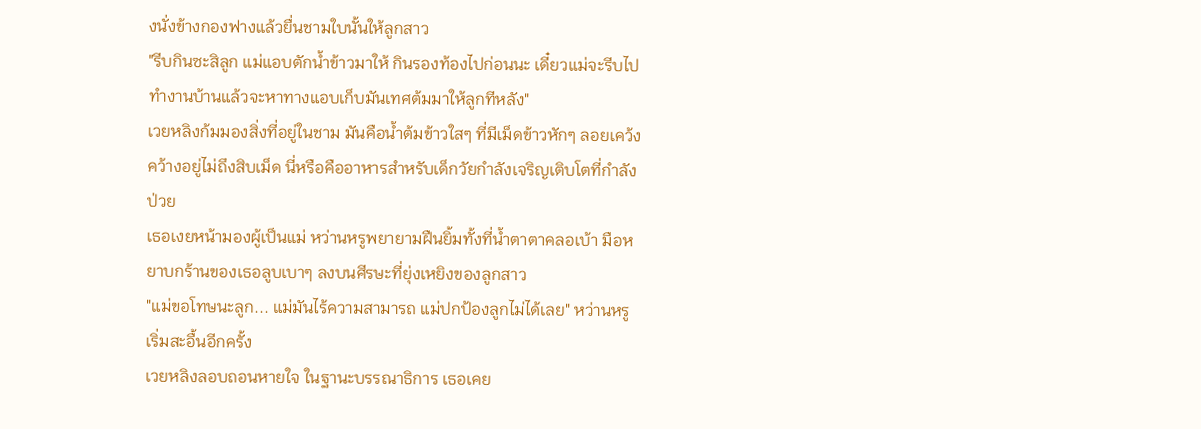งนั่งข้างกองฟางแล้วยื่นชามใบนั้นให้ลูกสาว
"รีบกินซะสิลูก แม่แอบตักน้ำข้าวมาให้ กินรองท้องไปก่อนนะ เดี๋ยวแม่จะรีบไปทำงานบ้านแล้วจะหาทางแอบเก็บมันเทศต้มมาให้ลูกทีหลัง"
เวยหลิงก้มมองสิ่งที่อยู่ในชาม มันคือน้ำต้มข้าวใสๆ ที่มีเม็ดข้าวหักๆ ลอยเคว้งคว้างอยู่ไม่ถึงสิบเม็ด นี่หรือคืออาหารสำหรับเด็กวัยกำลังเจริญเติบโตที่กำลังป่วย
เธอเงยหน้ามองผู้เป็นแม่ หว่านหรูพยายามฝืนยิ้มทั้งที่น้ำตาตาคลอเบ้า มือหยาบกร้านของเธอลูบเบาๆ ลงบนศีรษะที่ยุ่งเหยิงของลูกสาว
"แม่ขอโทษนะลูก... แม่มันไร้ความสามารถ แม่ปกป้องลูกไม่ได้เลย" หว่านหรูเริ่มสะอื้นอีกครั้ง
เวยหลิงลอบถอนหายใจ ในฐานะบรรณาธิการ เธอเคย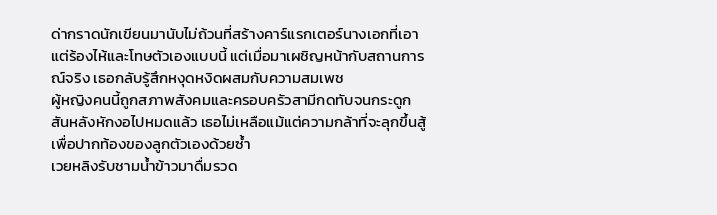ด่ากราดนักเขียนมานับไม่ถ้วนที่สร้างคาร์แรกเตอร์นางเอกที่เอาแต่ร้องไห้และโทษตัวเองแบบนี้ แต่เมื่อมาเผชิญหน้ากับสถานการณ์จริง เธอกลับรู้สึกหงุดหงิดผสมกับความสมเพช
ผู้หญิงคนนี้ถูกสภาพสังคมและครอบครัวสามีกดทับจนกระดูกสันหลังหักงอไปหมดแล้ว เธอไม่เหลือแม้แต่ความกล้าที่จะลุกขึ้นสู้เพื่อปากท้องของลูกตัวเองด้วยซ้ำ
เวยหลิงรับชามน้ำข้าวมาดื่มรวด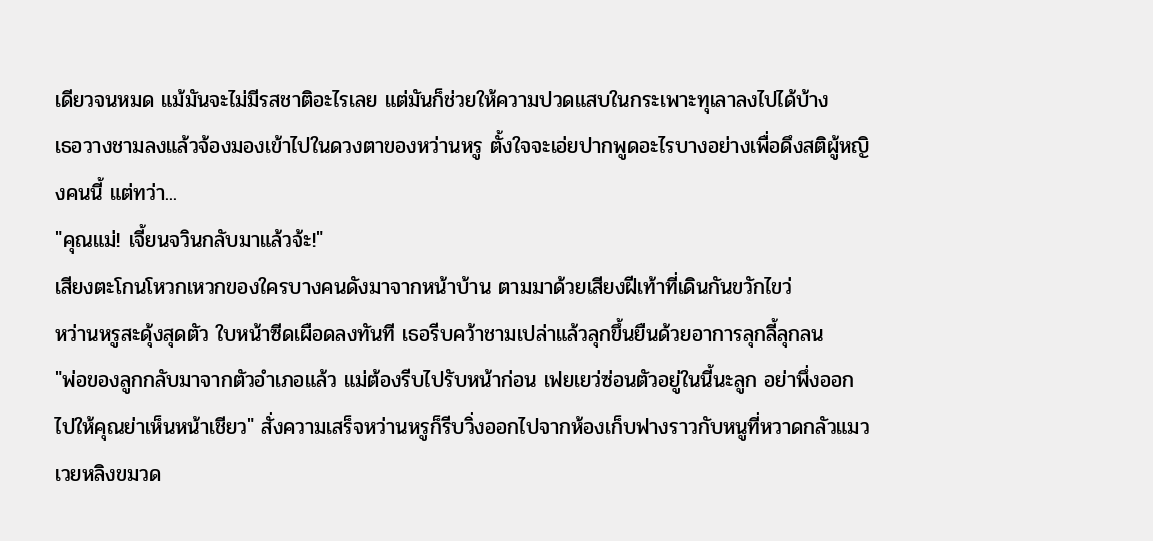เดียวจนหมด แม้มันจะไม่มีรสชาติอะไรเลย แต่มันก็ช่วยให้ความปวดแสบในกระเพาะทุเลาลงไปได้บ้าง
เธอวางชามลงแล้วจ้องมองเข้าไปในดวงตาของหว่านหรู ตั้งใจจะเอ่ยปากพูดอะไรบางอย่างเพื่อดึงสติผู้หญิงคนนี้ แต่ทว่า...
"คุณแม่! เจี้ยนจวินกลับมาแล้วจ้ะ!"
เสียงตะโกนโหวกเหวกของใครบางคนดังมาจากหน้าบ้าน ตามมาด้วยเสียงฝีเท้าที่เดินกันขวักไขว่
หว่านหรูสะดุ้งสุดตัว ใบหน้าซีดเผือดลงทันที เธอรีบคว้าชามเปล่าแล้วลุกขึ้นยืนด้วยอาการลุกลี้ลุกลน
"พ่อของลูกกลับมาจากตัวอำเภอแล้ว แม่ต้องรีบไปรับหน้าก่อน เฟยเยว่ซ่อนตัวอยู่ในนี้นะลูก อย่าพึ่งออกไปให้คุณย่าเห็นหน้าเชียว" สั่งความเสร็จหว่านหรูก็รีบวิ่งออกไปจากห้องเก็บฟางราวกับหนูที่หวาดกลัวแมว
เวยหลิงขมวด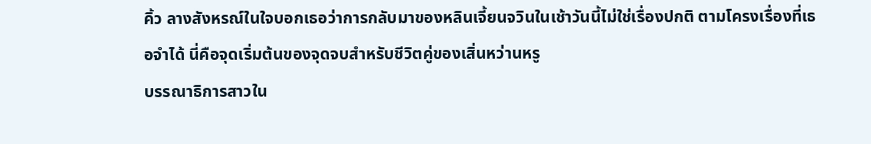คิ้ว ลางสังหรณ์ในใจบอกเธอว่าการกลับมาของหลินเจี้ยนจวินในเช้าวันนี้ไม่ใช่เรื่องปกติ ตามโครงเรื่องที่เธอจำได้ นี่คือจุดเริ่มต้นของจุดจบสำหรับชีวิตคู่ของเสิ่นหว่านหรู
บรรณาธิการสาวใน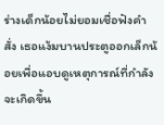ร่างเด็กน้อยไม่ยอมเชื่อฟังคำสั่ง เธอแง้มบานประตูออกเล็กน้อยเพื่อแอบดูเหตุการณ์ที่กำลังจะเกิดขึ้น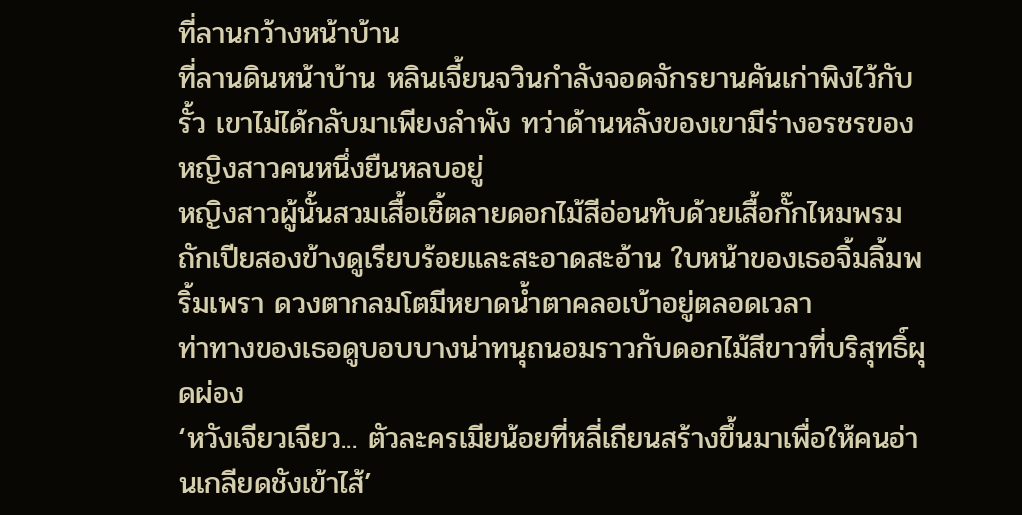ที่ลานกว้างหน้าบ้าน
ที่ลานดินหน้าบ้าน หลินเจี้ยนจวินกำลังจอดจักรยานคันเก่าพิงไว้กับรั้ว เขาไม่ได้กลับมาเพียงลำพัง ทว่าด้านหลังของเขามีร่างอรชรของหญิงสาวคนหนึ่งยืนหลบอยู่
หญิงสาวผู้นั้นสวมเสื้อเชิ้ตลายดอกไม้สีอ่อนทับด้วยเสื้อกั๊กไหมพรม ถักเปียสองข้างดูเรียบร้อยและสะอาดสะอ้าน ใบหน้าของเธอจิ้มลิ้มพริ้มเพรา ดวงตากลมโตมีหยาดน้ำตาคลอเบ้าอยู่ตลอดเวลา
ท่าทางของเธอดูบอบบางน่าทนุถนอมราวกับดอกไม้สีขาวที่บริสุทธิ์ผุดผ่อง
‘หวังเจียวเจียว... ตัวละครเมียน้อยที่หลี่เถียนสร้างขึ้นมาเพื่อให้คนอ่านเกลียดชังเข้าไส้’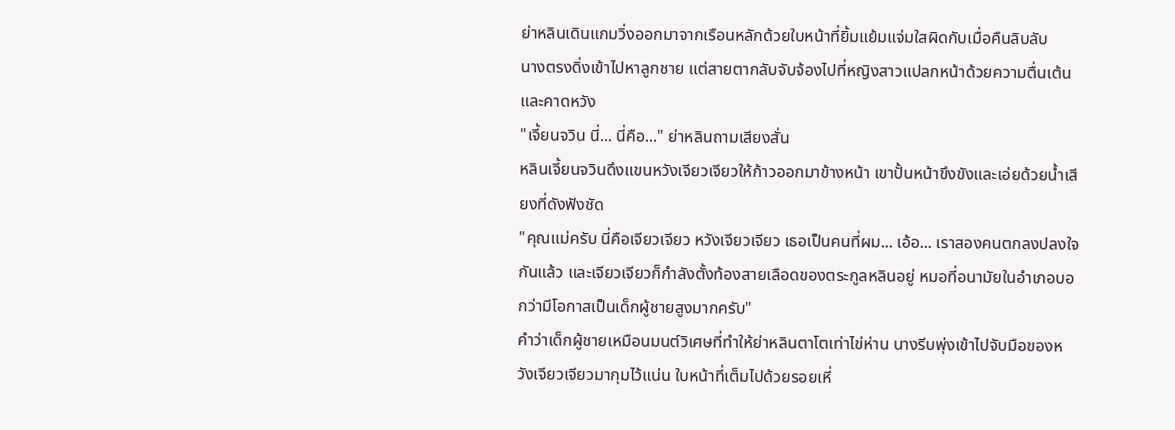ย่าหลินเดินแกมวิ่งออกมาจากเรือนหลักด้วยใบหน้าที่ยิ้มแย้มแจ่มใสผิดกับเมื่อคืนลิบลับ
นางตรงดิ่งเข้าไปหาลูกชาย แต่สายตากลับจับจ้องไปที่หญิงสาวแปลกหน้าด้วยความตื่นเต้นและคาดหวัง
"เจี้ยนจวิน นี่... นี่คือ..." ย่าหลินถามเสียงสั่น
หลินเจี้ยนจวินดึงแขนหวังเจียวเจียวให้ก้าวออกมาข้างหน้า เขาปั้นหน้าขึงขังและเอ่ยด้วยน้ำเสียงที่ดังฟังชัด
"คุณแม่ครับ นี่คือเจียวเจียว หวังเจียวเจียว เธอเป็นคนที่ผม... เอ้อ... เราสองคนตกลงปลงใจกันแล้ว และเจียวเจียวก็กำลังตั้งท้องสายเลือดของตระกูลหลินอยู่ หมอที่อนามัยในอำเภอบอกว่ามีโอกาสเป็นเด็กผู้ชายสูงมากครับ"
คำว่าเด็กผู้ชายเหมือนมนต์วิเศษที่ทำให้ย่าหลินตาโตเท่าไข่ห่าน นางรีบพุ่งเข้าไปจับมือของหวังเจียวเจียวมากุมไว้แน่น ใบหน้าที่เต็มไปด้วยรอยเหี่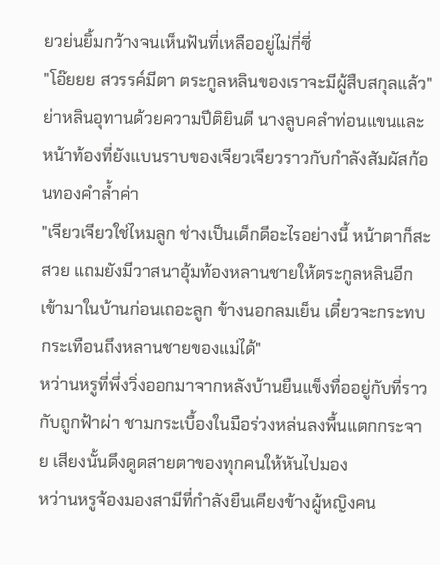ยวย่นยิ้มกว้างจนเห็นฟันที่เหลืออยู่ไม่กี่ซี่
"โอ๊ยยย สวรรค์มีตา ตระกูลหลินของเราจะมีผู้สืบสกุลแล้ว" ย่าหลินอุทานด้วยความปีติยินดี นางลูบคลำท่อนแขนและหน้าท้องที่ยังแบนราบของเจียวเจียวราวกับกำลังสัมผัสก้อนทองคำล้ำค่า
"เจียวเจียวใช่ไหมลูก ช่างเป็นเด็กดีอะไรอย่างนี้ หน้าตาก็สะสวย แถมยังมีวาสนาอุ้มท้องหลานชายให้ตระกูลหลินอีก เข้ามาในบ้านก่อนเถอะลูก ข้างนอกลมเย็น เดี๋ยวจะกระทบกระเทือนถึงหลานชายของแม่ได้"
หว่านหรูที่พึ่งวิ่งออกมาจากหลังบ้านยืนแข็งทื่ออยู่กับที่ราวกับถูกฟ้าผ่า ชามกระเบื้องในมือร่วงหล่นลงพื้นแตกกระจาย เสียงนั้นดึงดูดสายตาของทุกคนให้หันไปมอง
หว่านหรูจ้องมองสามีที่กำลังยืนเคียงข้างผู้หญิงคน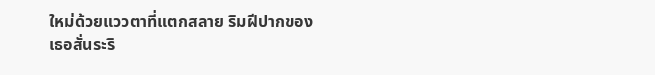ใหม่ด้วยแววตาที่แตกสลาย ริมฝีปากของเธอสั่นระริ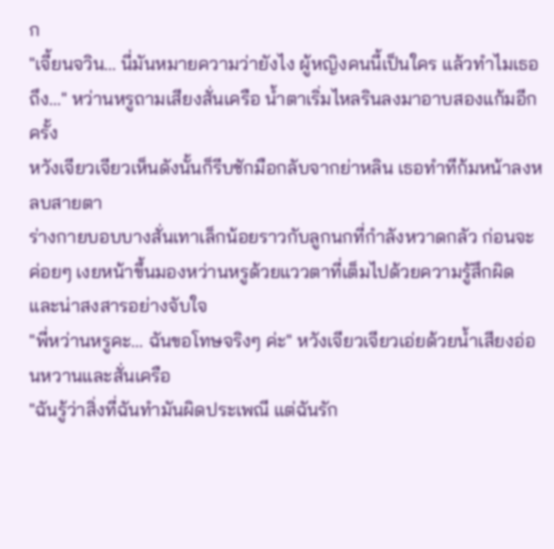ก
"เจี้ยนจวิน... นี่มันหมายความว่ายังไง ผู้หญิงคนนี้เป็นใคร แล้วทำไมเธอถึง..." หว่านหรูถามเสียงสั่นเครือ น้ำตาเริ่มไหลรินลงมาอาบสองแก้มอีกครั้ง
หวังเจียวเจียวเห็นดังนั้นก็รีบชักมือกลับจากย่าหลิน เธอทำทีก้มหน้าลงหลบสายตา
ร่างกายบอบบางสั่นเทาเล็กน้อยราวกับลูกนกที่กำลังหวาดกลัว ก่อนจะค่อยๆ เงยหน้าขึ้นมองหว่านหรูด้วยแววตาที่เต็มไปด้วยความรู้สึกผิดและน่าสงสารอย่างจับใจ
"พี่หว่านหรูคะ... ฉันขอโทษจริงๆ ค่ะ" หวังเจียวเจียวเอ่ยด้วยน้ำเสียงอ่อนหวานและสั่นเครือ
"ฉันรู้ว่าสิ่งที่ฉันทำมันผิดประเพณี แต่ฉันรัก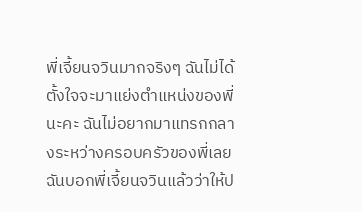พี่เจี้ยนจวินมากจริงๆ ฉันไม่ได้ตั้งใจจะมาแย่งตำแหน่งของพี่นะคะ ฉันไม่อยากมาแทรกกลางระหว่างครอบครัวของพี่เลย ฉันบอกพี่เจี้ยนจวินแล้วว่าให้ป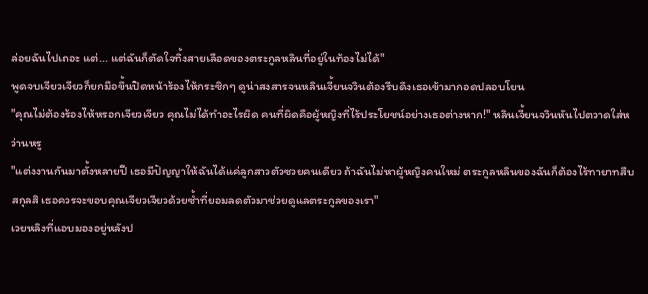ล่อยฉันไปเถอะ แต่... แต่ฉันก็ตัดใจทิ้งสายเลือดของตระกูลหลินที่อยู่ในท้องไม่ได้"
พูดจบเจียวเจียวก็ยกมือขึ้นปิดหน้าร้องไห้กระซิกๆ ดูน่าสงสารจนหลินเจี้ยนจวินต้องรีบดึงเธอเข้ามากอดปลอบโยน
"คุณไม่ต้องร้องไห้หรอกเจียวเจียว คุณไม่ได้ทำอะไรผิด คนที่ผิดคือผู้หญิงที่ไร้ประโยชน์อย่างเธอต่างหาก!" หลินเจี้ยนจวินหันไปตวาดใส่หว่านหรู
"แต่งงานกันมาตั้งหลายปี เธอมีปัญญาให้ฉันได้แค่ลูกสาวตัวซวยคนเดียว ถ้าฉันไม่หาผู้หญิงคนใหม่ ตระกูลหลินของฉันก็ต้องไร้ทายาทสืบสกุลสิ เธอควรจะขอบคุณเจียวเจียวด้วยซ้ำที่ยอมลดตัวมาช่วยดูแลตระกูลของเรา"
เวยหลิงที่แอบมองอยู่หลังป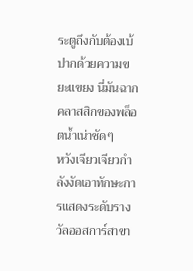ระตูถึงกับต้องเบ้ปากด้วยความขยะแขยง นี่มันฉากคลาสสิกของพล็อตน้ำเน่าชัดๆ
หวังเจียวเจียวกำลังงัดเอาทักษะการแสดงระดับรางวัลออสการ์สาขา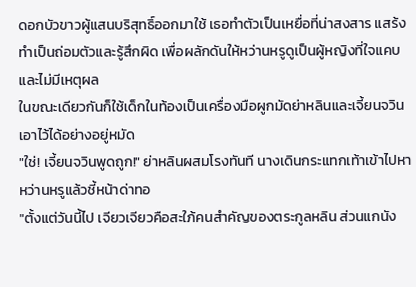ดอกบัวขาวผู้แสนบริสุทธิ์ออกมาใช้ เธอทำตัวเป็นเหยื่อที่น่าสงสาร แสร้งทำเป็นถ่อมตัวและรู้สึกผิด เพื่อผลักดันให้หว่านหรูดูเป็นผู้หญิงที่ใจแคบและไม่มีเหตุผล
ในขณะเดียวกันก็ใช้เด็กในท้องเป็นเครื่องมือผูกมัดย่าหลินและเจี้ยนจวินเอาไว้ได้อย่างอยู่หมัด
"ใช่! เจี้ยนจวินพูดถูก!" ย่าหลินผสมโรงทันที นางเดินกระแทกเท้าเข้าไปหาหว่านหรูแล้วชี้หน้าด่าทอ
"ตั้งแต่วันนี้ไป เจียวเจียวคือสะใภ้คนสำคัญของตระกูลหลิน ส่วนแกนัง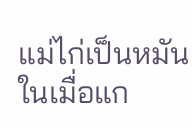แม่ไก่เป็นหมัน ในเมื่อแก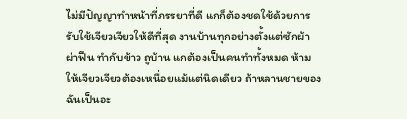ไม่มีปัญญาทำหน้าที่ภรรยาที่ดี แกก็ต้องชดใช้ด้วยการรับใช้เจียวเจียวให้ดีที่สุด งานบ้านทุกอย่างตั้งแต่ซักผ้า ผ่าฟืน ทำกับข้าว ถูบ้าน แกต้องเป็นคนทำทั้งหมด ห้ามให้เจียวเจียวต้องเหนื่อยแม้แต่นิดเดียว ถ้าหลานชายของฉันเป็นอะ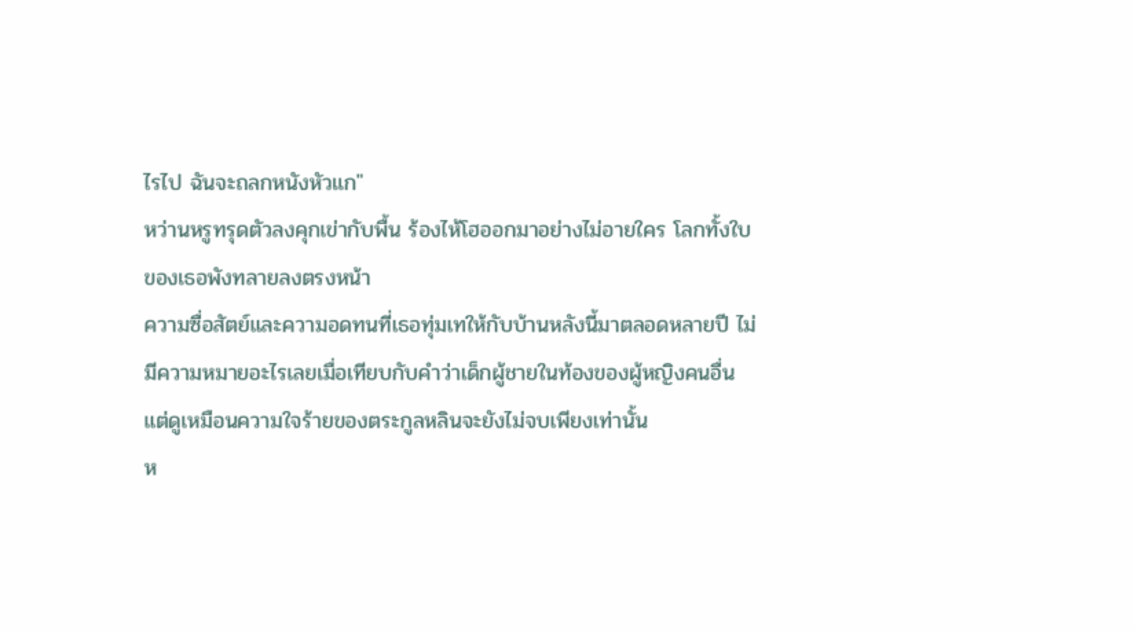ไรไป ฉันจะถลกหนังหัวแก"
หว่านหรูทรุดตัวลงคุกเข่ากับพื้น ร้องไห้โฮออกมาอย่างไม่อายใคร โลกทั้งใบของเธอพังทลายลงตรงหน้า
ความซื่อสัตย์และความอดทนที่เธอทุ่มเทให้กับบ้านหลังนี้มาตลอดหลายปี ไม่มีความหมายอะไรเลยเมื่อเทียบกับคำว่าเด็กผู้ชายในท้องของผู้หญิงคนอื่น
แต่ดูเหมือนความใจร้ายของตระกูลหลินจะยังไม่จบเพียงเท่านั้น
ห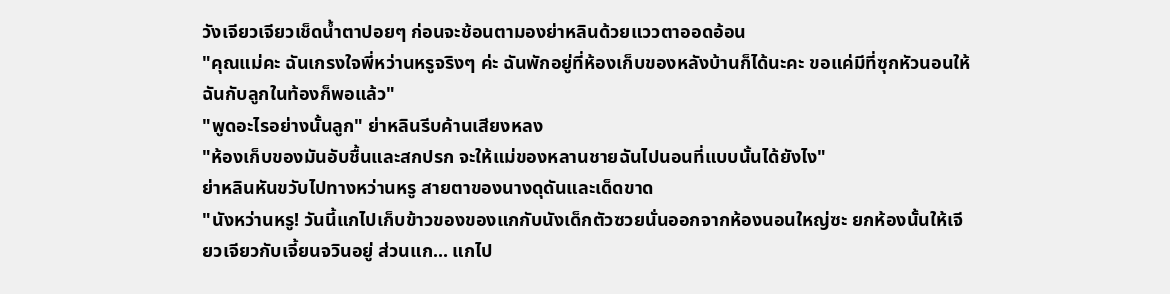วังเจียวเจียวเช็ดน้ำตาปอยๆ ก่อนจะช้อนตามองย่าหลินด้วยแววตาออดอ้อน
"คุณแม่คะ ฉันเกรงใจพี่หว่านหรูจริงๆ ค่ะ ฉันพักอยู่ที่ห้องเก็บของหลังบ้านก็ได้นะคะ ขอแค่มีที่ซุกหัวนอนให้ฉันกับลูกในท้องก็พอแล้ว"
"พูดอะไรอย่างนั้นลูก" ย่าหลินรีบค้านเสียงหลง
"ห้องเก็บของมันอับชื้นและสกปรก จะให้แม่ของหลานชายฉันไปนอนที่แบบนั้นได้ยังไง"
ย่าหลินหันขวับไปทางหว่านหรู สายตาของนางดุดันและเด็ดขาด
"นังหว่านหรู! วันนี้แกไปเก็บข้าวของของแกกับนังเด็กตัวซวยนั่นออกจากห้องนอนใหญ่ซะ ยกห้องนั้นให้เจียวเจียวกับเจี้ยนจวินอยู่ ส่วนแก... แกไป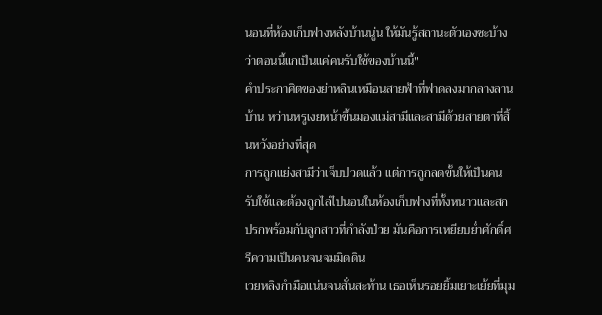นอนที่ห้องเก็บฟางหลังบ้านนู่น ให้มันรู้สถานะตัวเองซะบ้างว่าตอนนี้แกเป็นแค่คนรับใช้ของบ้านนี้"
คำประกาศิตของย่าหลินเหมือนสายฟ้าที่ฟาดลงมากลางลานบ้าน หว่านหรูเงยหน้าขึ้นมองแม่สามีและสามีด้วยสายตาที่สิ้นหวังอย่างที่สุด
การถูกแย่งสามีว่าเจ็บปวดแล้ว แต่การถูกลดขั้นให้เป็นคนรับใช้และต้องถูกไล่ไปนอนในห้องเก็บฟางที่ทั้งหนาวและสกปรกพร้อมกับลูกสาวที่กำลังป่วย มันคือการเหยียบย่ำศักดิ์ศรีความเป็นคนจนจมมิดดิน
เวยหลิงกำมือแน่นจนสั่นสะท้าน เธอเห็นรอยยิ้มเยาะเย้ยที่มุม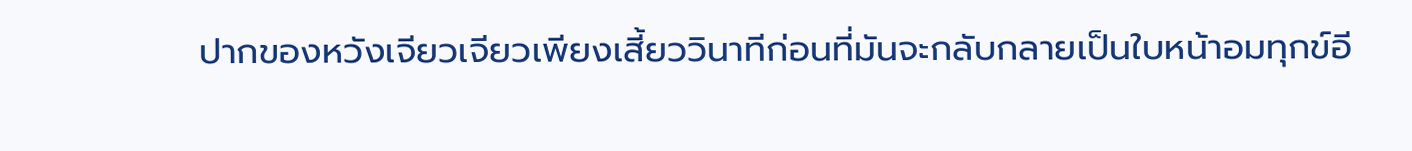ปากของหวังเจียวเจียวเพียงเสี้ยววินาทีก่อนที่มันจะกลับกลายเป็นใบหน้าอมทุกข์อี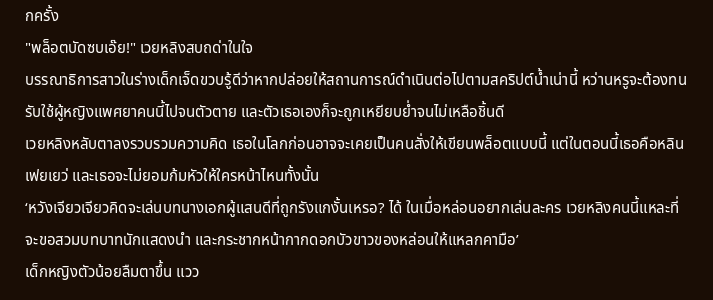กครั้ง
"พล็อตบัดซบเอ๊ย!" เวยหลิงสบถด่าในใจ
บรรณาธิการสาวในร่างเด็กเจ็ดขวบรู้ดีว่าหากปล่อยให้สถานการณ์ดำเนินต่อไปตามสคริปต์น้ำเน่านี้ หว่านหรูจะต้องทนรับใช้ผู้หญิงแพศยาคนนี้ไปจนตัวตาย และตัวเธอเองก็จะถูกเหยียบย่ำจนไม่เหลือชิ้นดี
เวยหลิงหลับตาลงรวบรวมความคิด เธอในโลกก่อนอาจจะเคยเป็นคนสั่งให้เขียนพล็อตแบบนี้ แต่ในตอนนี้เธอคือหลินเฟยเยว่ และเธอจะไม่ยอมก้มหัวให้ใครหน้าไหนทั้งนั้น
‘หวังเจียวเจียวคิดจะเล่นบทนางเอกผู้แสนดีที่ถูกรังแกงั้นเหรอ? ได้ ในเมื่อหล่อนอยากเล่นละคร เวยหลิงคนนี้แหละที่จะขอสวมบทบาทนักแสดงนำ และกระชากหน้ากากดอกบัวขาวของหล่อนให้แหลกคามือ’
เด็กหญิงตัวน้อยลืมตาขึ้น แวว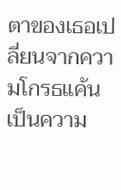ตาของเธอเปลี่ยนจากความโกรธแค้นเป็นความ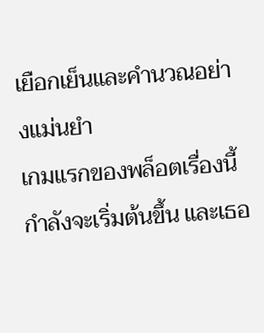เยือกเย็นและคำนวณอย่างแม่นยำ
เกมแรกของพล็อตเรื่องนี้กำลังจะเริ่มต้นขึ้น และเธอ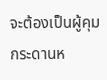จะต้องเป็นผู้คุมกระดานห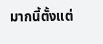มากนี้ตั้งแต่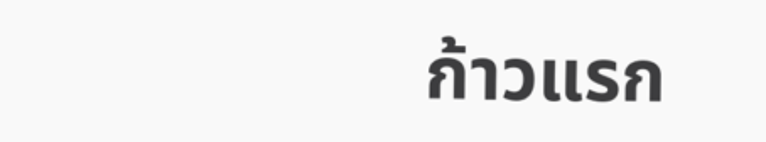ก้าวแรก